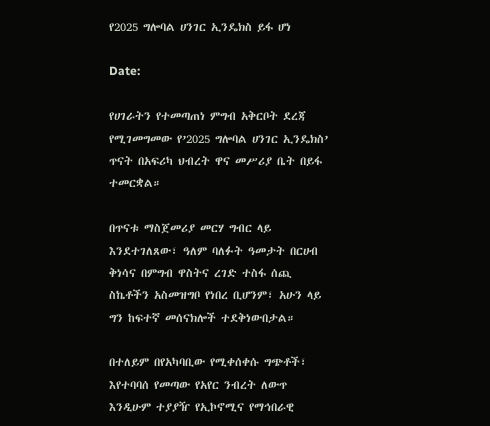የ2025 ግሎባል ሀንገር ኢንዴክስ ይፋ ሆነ

Date:

የሀገራትን የተመጣጠነ ምግብ አቅርቦት ደረጃ የሚገመግመው የ’2025 ግሎባል ሀንገር ኢንዴክስ’ ጥናት በአፍሪካ ህብረት ዋና መሥሪያ ቤት በይፋ ተመርቋል።

በጥናቱ ማስጀመሪያ መርሃ ግብር ላይ እንደተገለጸው፣ ዓለም ባለፉት ዓመታት በርሀብ ቅነሳና በምግብ ዋስትና ረገድ ተስፋ ሰጪ ስኬቶችን አስመዝግቦ የነበረ ቢሆንም፣ አሁን ላይ ግን ከፍተኛ መሰናክሎች ተደቅነውበታል።

በተለይም በየአካባቢው የሚቀሰቀሱ ግጭቶች፣ እየተባባሰ የመጣው የአየር ንብረት ለውጥ እንዲሁም ተያያዥ የኢኮኖሚና የማኅበራዊ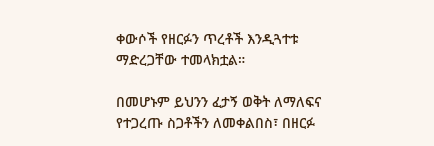ቀውሶች የዘርፉን ጥረቶች እንዲጓተቱ ማድረጋቸው ተመላክቷል።

በመሆኑም ይህንን ፈታኝ ወቅት ለማለፍና የተጋረጡ ስጋቶችን ለመቀልበስ፣ በዘርፉ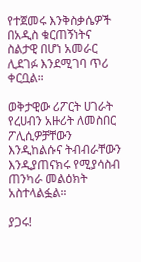የተጀመሩ እንቅስቃሴዎች በአዲስ ቁርጠኝነትና ስልታዊ በሆነ አመራር ሊደገፉ እንደሚገባ ጥሪ ቀርቧል።

ወቅታዊው ሪፖርት ሀገራት የረሀብን አዙሪት ለመስበር ፖሊሲዎቻቸውን እንዲከልሱና ትብብራቸውን እንዲያጠናክሩ የሚያሳስብ ጠንካራ መልዕክት አስተላልፏል።

ያጋሩ!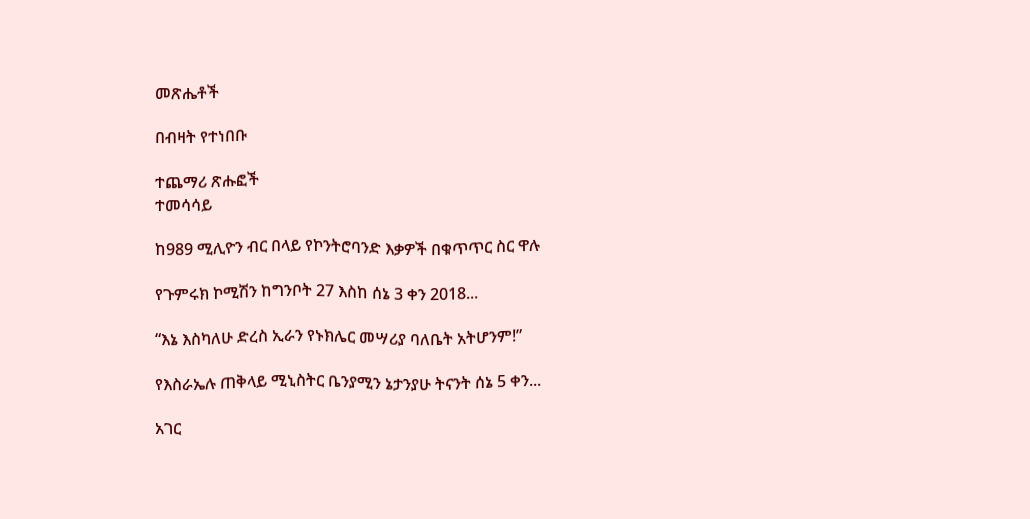መጽሔቶች

በብዛት የተነበቡ

ተጨማሪ ጽሑፎች
ተመሳሳይ

ከ989 ሚሊዮን ብር በላይ የኮንትሮባንድ እቃዎች በቁጥጥር ስር ዋሉ

የጉምሩክ ኮሚሽን ከግንቦት 27 እስከ ሰኔ 3 ቀን 2018...

“እኔ እስካለሁ ድረስ ኢራን የኑክሌር መሣሪያ ባለቤት አትሆንም!”

የእስራኤሉ ጠቅላይ ሚኒስትር ቤንያሚን ኔታንያሁ ትናንት ሰኔ 5 ቀን...

አገር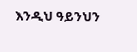እንዲህ ዓይንህን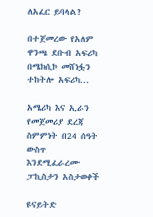ለአፈር ይባላል?

በተጀመረው የአለም ዋንጫ ደቡብ አፍሪካ በሜክሲኮ መሸነፏን ተከትሎ አፍሪካ...

አሜሪካ እና ኢራን የመጀመሪያ ደረጃ ስምምነት በ24 ሰዓት ውስጥ እንደሚፈራረሙ ፓኪስታን አስታወቀች

ዩናይትድ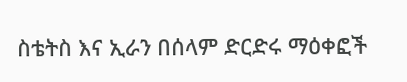ስቴትስ እና ኢራን በሰላም ድርድሩ ማዕቀፎች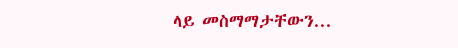ላይ መስማማታቸውን...